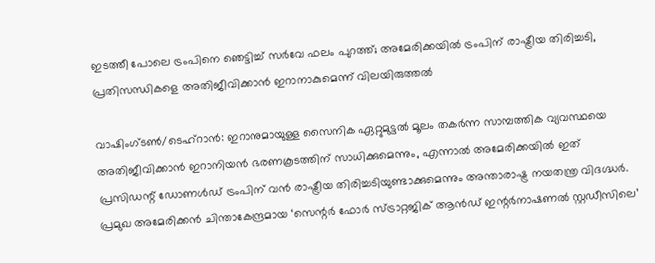ഇടത്തീ പോലെ ട്രംപിനെ ഞെട്ടിച്ച് സർവേ ഫലം പുറത്ത്; അമേരിക്കയിൽ ട്രംപിന് രാഷ്ട്രീയ തിരിച്ചടി, പ്രതിസന്ധികളെ അതിജീവിക്കാൻ ഇറാനാകുമെന്ന് വിലയിരുത്തൽ

വാഷിംഗ്ടൺ/ടെഹ്‌റാൻ: ഇറാനുമായുള്ള സൈനിക ഏറ്റുമുട്ടൽ മൂലം തകർന്ന സാമ്പത്തിക വ്യവസ്ഥയെ അതിജീവിക്കാൻ ഇറാനിയൻ ഭരണകൂടത്തിന് സാധിക്കുമെന്നും, എന്നാൽ അമേരിക്കയിൽ ഇത് പ്രസിഡന്റ് ഡോണൾഡ് ട്രംപിന് വൻ രാഷ്ട്രീയ തിരിച്ചടിയുണ്ടാക്കുമെന്നും അന്താരാഷ്ട്ര നയതന്ത്ര വിദഗ്ദ്ധർ. പ്രമുഖ അമേരിക്കൻ ചിന്താകേന്ദ്രമായ ‘സെന്റർ ഫോർ സ്ട്രാറ്റജിക് ആൻഡ് ഇന്റർനാഷണൽ സ്റ്റഡീസിലെ’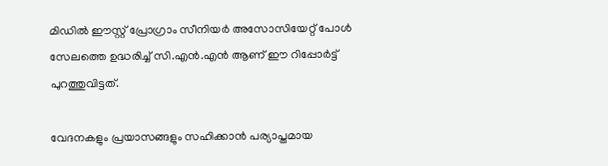മിഡിൽ ഈസ്റ്റ് പ്രോഗ്രാം സീനിയർ അസോസിയേറ്റ് പോൾ സേലത്തെ ഉദ്ധരിച്ച് സി.എൻ.എൻ ആണ് ഈ റിപ്പോർട്ട് പുറത്തുവിട്ടത്.

വേദനകളും പ്രയാസങ്ങളും സഹിക്കാൻ പര്യാപ്തമായ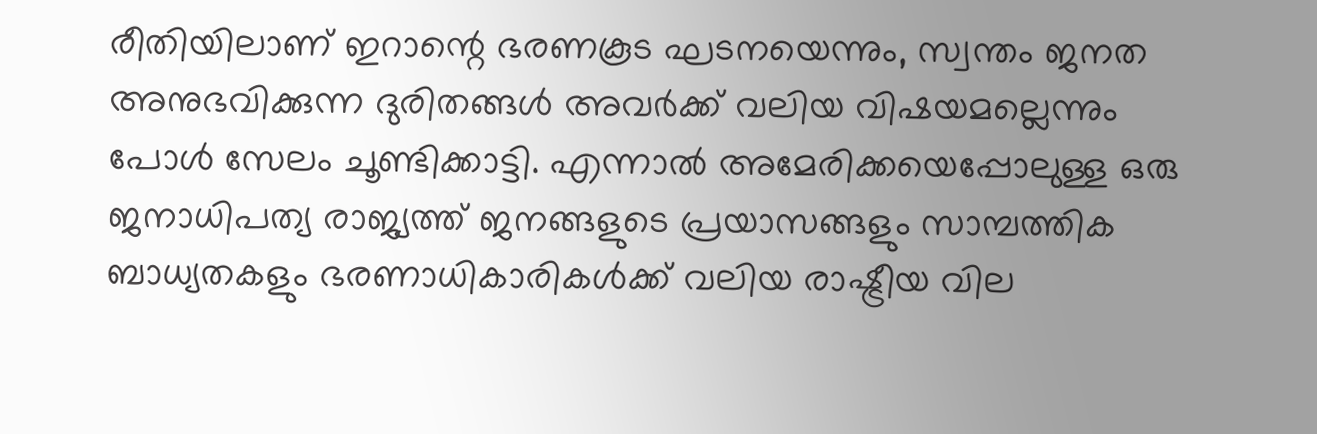രീതിയിലാണ് ഇറാന്റെ ഭരണകൂട ഘടനയെന്നും, സ്വന്തം ജനത അനുഭവിക്കുന്ന ദുരിതങ്ങൾ അവർക്ക് വലിയ വിഷയമല്ലെന്നും പോൾ സേലം ചൂണ്ടിക്കാട്ടി. എന്നാൽ അമേരിക്കയെപ്പോലുള്ള ഒരു ജനാധിപത്യ രാജ്യത്ത് ജനങ്ങളുടെ പ്രയാസങ്ങളും സാമ്പത്തിക ബാധ്യതകളും ഭരണാധികാരികൾക്ക് വലിയ രാഷ്ട്രീയ വില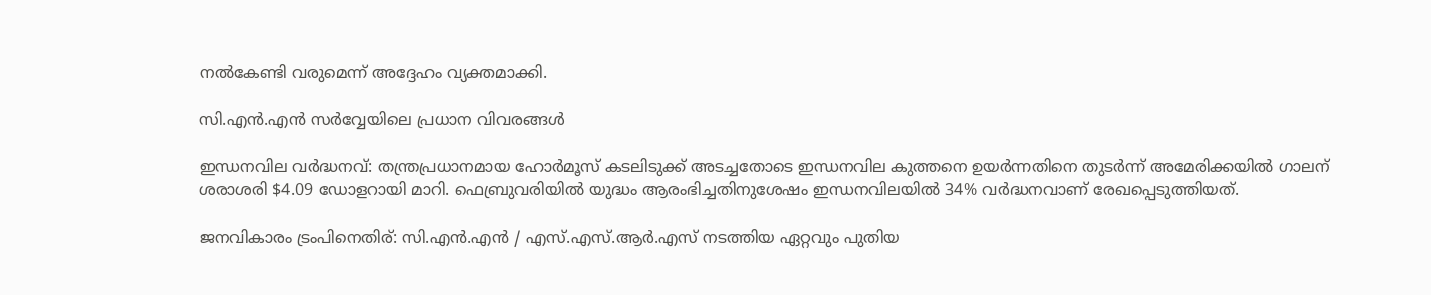നൽകേണ്ടി വരുമെന്ന് അദ്ദേഹം വ്യക്തമാക്കി.

സി.എൻ.എൻ സർവ്വേയിലെ പ്രധാന വിവരങ്ങൾ

ഇന്ധനവില വർദ്ധനവ്: തന്ത്രപ്രധാനമായ ഹോർമൂസ് കടലിടുക്ക് അടച്ചതോടെ ഇന്ധനവില കുത്തനെ ഉയർന്നതിനെ തുടർന്ന് അമേരിക്കയിൽ ഗാലന് ശരാശരി $4.09 ഡോളറായി മാറി. ഫെബ്രുവരിയിൽ യുദ്ധം ആരംഭിച്ചതിനുശേഷം ഇന്ധനവിലയിൽ 34% വർദ്ധനവാണ് രേഖപ്പെടുത്തിയത്.

ജനവികാരം ട്രംപിനെതിര്: സി.എൻ.എൻ / എസ്.എസ്.ആർ.എസ് നടത്തിയ ഏറ്റവും പുതിയ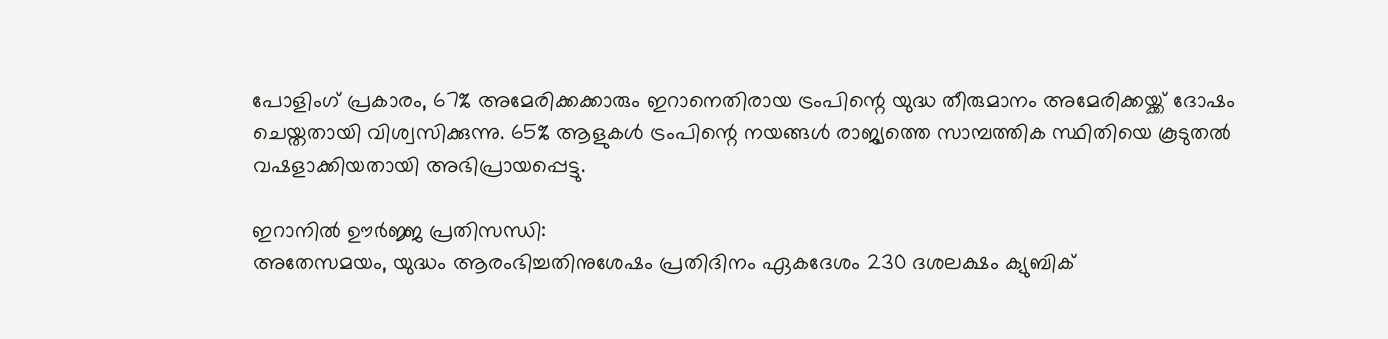പോളിംഗ് പ്രകാരം, 67% അമേരിക്കക്കാരും ഇറാനെതിരായ ട്രംപിന്റെ യുദ്ധ തീരുമാനം അമേരിക്കയ്ക്ക് ദോഷം ചെയ്തതായി വിശ്വസിക്കുന്നു. 65% ആളുകൾ ട്രംപിന്റെ നയങ്ങൾ രാജ്യത്തെ സാമ്പത്തിക സ്ഥിതിയെ കൂടുതൽ വഷളാക്കിയതായി അഭിപ്രായപ്പെട്ടു.

ഇറാനിൽ ഊർജ്ജ പ്രതിസന്ധി:
അതേസമയം, യുദ്ധം ആരംഭിച്ചതിനുശേഷം പ്രതിദിനം ഏകദേശം 230 ദശലക്ഷം ക്യുബിക്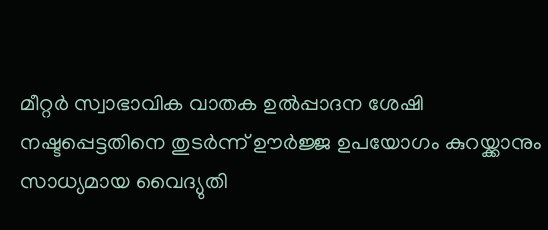മീറ്റർ സ്വാഭാവിക വാതക ഉൽപ്പാദന ശേഷി നഷ്ടപ്പെട്ടതിനെ തുടർന്ന് ഊർജ്ജ ഉപയോഗം കുറയ്ക്കാനും സാധ്യമായ വൈദ്യുതി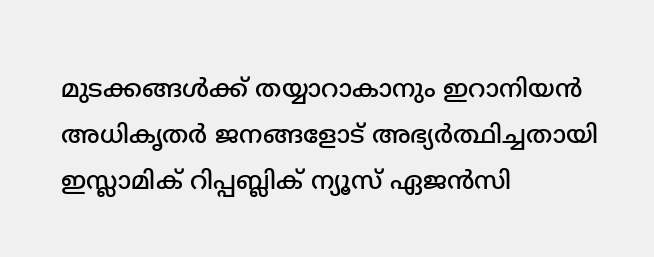മുടക്കങ്ങൾക്ക് തയ്യാറാകാനും ഇറാനിയൻ അധികൃതർ ജനങ്ങളോട് അഭ്യർത്ഥിച്ചതായി ഇസ്ലാമിക് റിപ്പബ്ലിക് ന്യൂസ് ഏജൻസി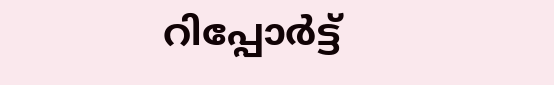റിപ്പോർട്ട്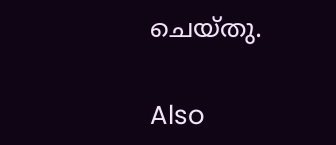ചെയ്തു.

Also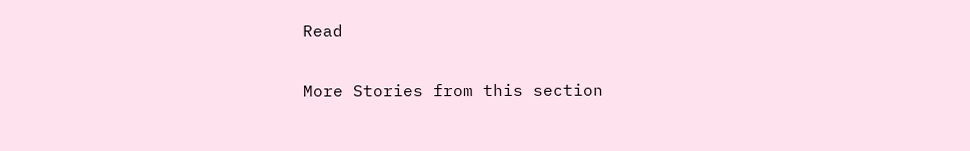Read

More Stories from this section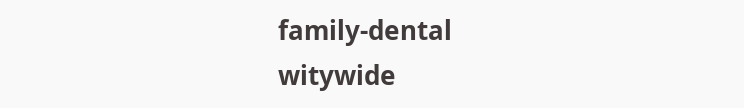family-dental
witywide